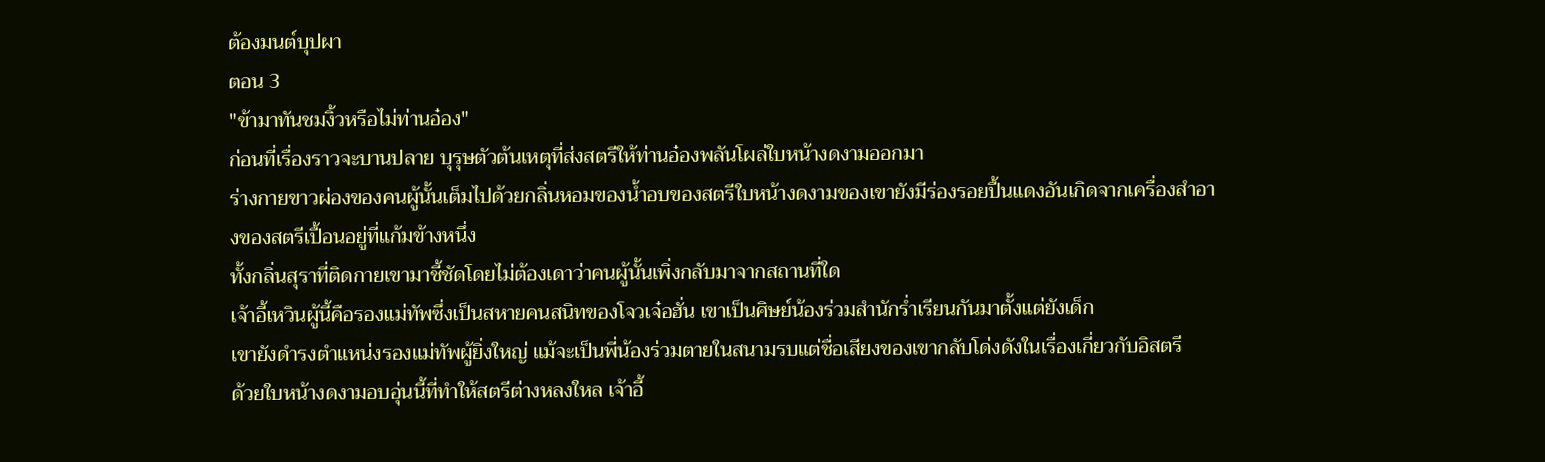ต้องมนต์บุปผา
ตอน 3
"ข้ามาทันชมงิ้วหรือไม่ท่านอ๋อง"
ก่อนที่เรื่องราวจะบานปลาย บุรุษตัวต้นเหตุที่ส่งสตรีให้ท่านอ๋องพลันโผล่ใบหน้างดงามออกมา
ร่างกายขาวผ่องของคนผู้นั้นเต็มไปด้วยกลิ่นหอมของน้ำอบของสตรีใบหน้างดงามของเขายังมีร่องรอยปื้นแดงอันเกิดจากเครื่องสำอางของสตรีเปื้อนอยู่ที่แก้มข้างหนึ่ง
ทั้งกลิ่นสุราที่ติดกายเขามาชี้ชัดโดยไม่ต้องเดาว่าคนผู้นั้นเพิ่งกลับมาจากสถานที่ใด
เจ้าอี้เหวินผู้นี้คือรองแม่ทัพซึ่งเป็นสหายคนสนิทของโจวเจ๋อฮั่น เขาเป็นศิษย์น้องร่วมสำนักร่ำเรียนกันมาตั้งแต่ยังเด็ก
เขายังดำรงตำแหน่งรองแม่ทัพผู้ยิ่งใหญ่ แม้จะเป็นพี่น้องร่วมตายในสนามรบแต่ชื่อเสียงของเขากลับโด่งดังในเรื่องเกี่ยวกับอิสตรี
ด้วยใบหน้างดงามอบอุ่นนี้ที่ทำให้สตรีต่างหลงใหล เจ้าอี้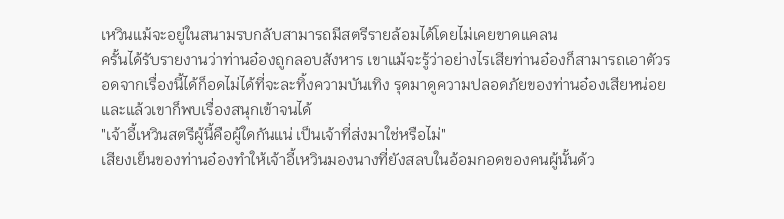เหวินแม้จะอยู่ในสนามรบกลับสามารถมีสตรีรายล้อมได้โดยไม่เคยขาดแคลน
ครั้นได้รับรายงานว่าท่านอ๋องถูกลอบสังหาร เขาแม้จะรู้ว่าอย่างไรเสียท่านอ๋องก็สามารถเอาตัวรอดจากเรื่องนี้ได้ก็อดไม่ได้ที่จะละทิ้งความบันเทิง รุดมาดูความปลอดภัยของท่านอ๋องเสียหน่อย
และแล้วเขาก็พบเรื่องสนุกเข้าจนได้
"เจ้าอี้เหวินสตรีผู้นี้คือผู้ใดกันแน่ เป็นเจ้าที่ส่งมาใช่หรือไม่"
เสียงเย็นของท่านอ๋องทำให้เจ้าอี้เหวินมองนางที่ยังสลบในอ้อมกอดของคนผู้นั้นด้ว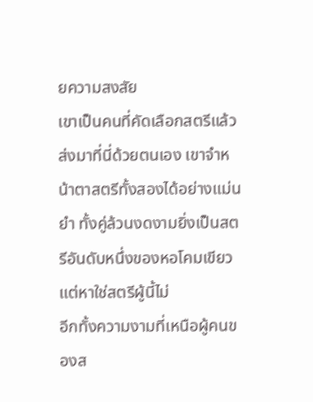ยความสงสัย
เขาเป็นคนที่คัดเลือกสตรีแล้วส่งมาที่นี่ด้วยตนเอง เขาจำหน้าตาสตรีทั้งสองได้อย่างแม่นยำ ทั้งคู่ล้วนงดงามยิ่งเป็นสตรีอันดับหนึ่งของหอโคมเขียว แต่หาใช่สตรีผู้นี้ไม่
อีกทั้งความงามที่เหนือผู้คนของส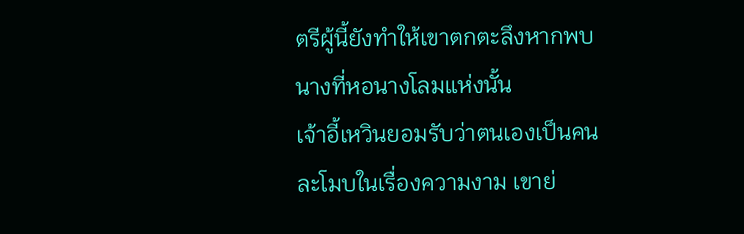ตรีผู้นี้ยังทำให้เขาตกตะลึงหากพบนางที่หอนางโลมแห่งนั้น
เจ้าอี้เหวินยอมรับว่าตนเองเป็นคนละโมบในเรื่องความงาม เขาย่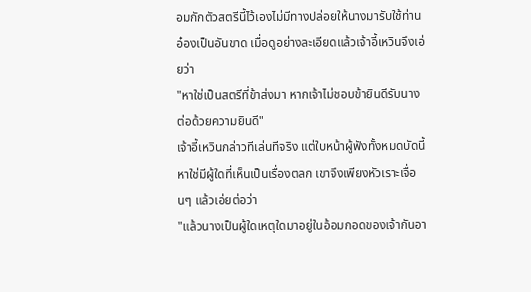อมกักตัวสตรีนี้ไว้เองไม่มีทางปล่อยให้นางมารับใช้ท่านอ๋องเป็นอันขาด เมื่อดูอย่างละเอียดแล้วเจ้าอี้เหวินจึงเอ่ยว่า
"หาใช่เป็นสตรีที่ข้าส่งมา หากเจ้าไม่ชอบข้ายินดีรับนางต่อด้วยความยินดี"
เจ้าอี้เหวินกล่าวทีเล่นทีจริง แต่ใบหน้าผู้ฟังทั้งหมดบัดนี้หาใช่มีผู้ใดที่เห็นเป็นเรื่องตลก เขาจึงเพียงหัวเราะเจื่อนๆ แล้วเอ่ยต่อว่า
"แล้วนางเป็นผู้ใดเหตุใดมาอยู่ในอ้อมกอดของเจ้ากันอา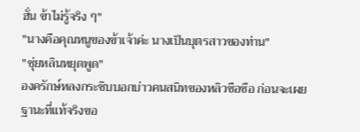ฮั่น ข้าไม่รู้จริง ๆ"
"นางคือคุณหนูของข้าเจ้าค่ะ นางเป็นบุตรสาวของท่าน"
"ชุ่ยหลินหยุดพูด"
องครักษ์หลงกระซิบบอกบ่าวคนสนิทของหลิวซือซือ ก่อนจะเผยฐานะที่แท้จริงขอ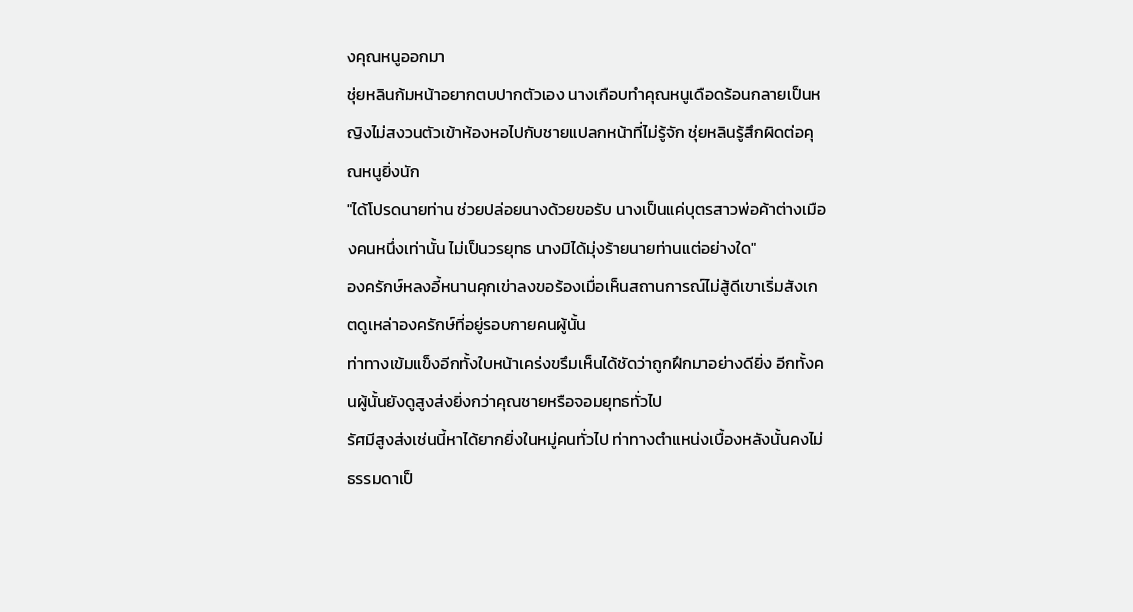งคุณหนูออกมา
ชุ่ยหลินก้มหน้าอยากตบปากตัวเอง นางเกือบทำคุณหนูเดือดร้อนกลายเป็นหญิงไม่สงวนตัวเข้าห้องหอไปกับชายแปลกหน้าที่ไม่รู้จัก ชุ่ยหลินรู้สึกผิดต่อคุณหนูยิ่งนัก
"ได้โปรดนายท่าน ช่วยปล่อยนางด้วยขอรับ นางเป็นแค่บุตรสาวพ่อค้าต่างเมืองคนหนึ่งเท่านั้น ไม่เป็นวรยุทธ นางมิได้มุ่งร้ายนายท่านแต่อย่างใด"
องครักษ์หลงอี้หนานคุกเข่าลงขอร้องเมื่อเห็นสถานการณ์ไม่สู้ดีเขาเริ่มสังเกตดูเหล่าองครักษ์ที่อยู่รอบกายคนผู้นั้น
ท่าทางเข้มแข็งอีกทั้งใบหน้าเคร่งขรึมเห็นได้ชัดว่าถูกฝึกมาอย่างดียิ่ง อีกทั้งคนผู้นั้นยังดูสูงส่งยิ่งกว่าคุณชายหรือจอมยุทธทั่วไป
รัศมีสูงส่งเช่นนี้หาได้ยากยิ่งในหมู่คนทั่วไป ท่าทางตำแหน่งเบื้องหลังนั้นคงไม่ธรรมดาเป็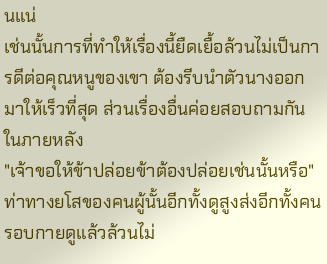นแน่
เช่นนั้นการที่ทำให้เรื่องนี้ยืดเยื้อล้วนไม่เป็นการดีต่อคุณหนูของเขา ต้องรีบนำตัวนางออกมาให้เร็วที่สุด ส่วนเรื่องอื่นค่อยสอบถามกันในภายหลัง
"เจ้าขอให้ข้าปล่อยข้าต้องปล่อยเช่นนั้นหรือ"
ท่าทางยโสของคนผู้นั้นอีกทั้งดูสูงส่งอีกทั้งคนรอบกายดูแล้วล้วนไม่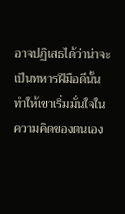อาจปฏิเสธได้ว่าน่าจะเป็นทหารฝีมือดีนั้นทำให้เขาเริ่มมั่นใจในความคิดของตนเอง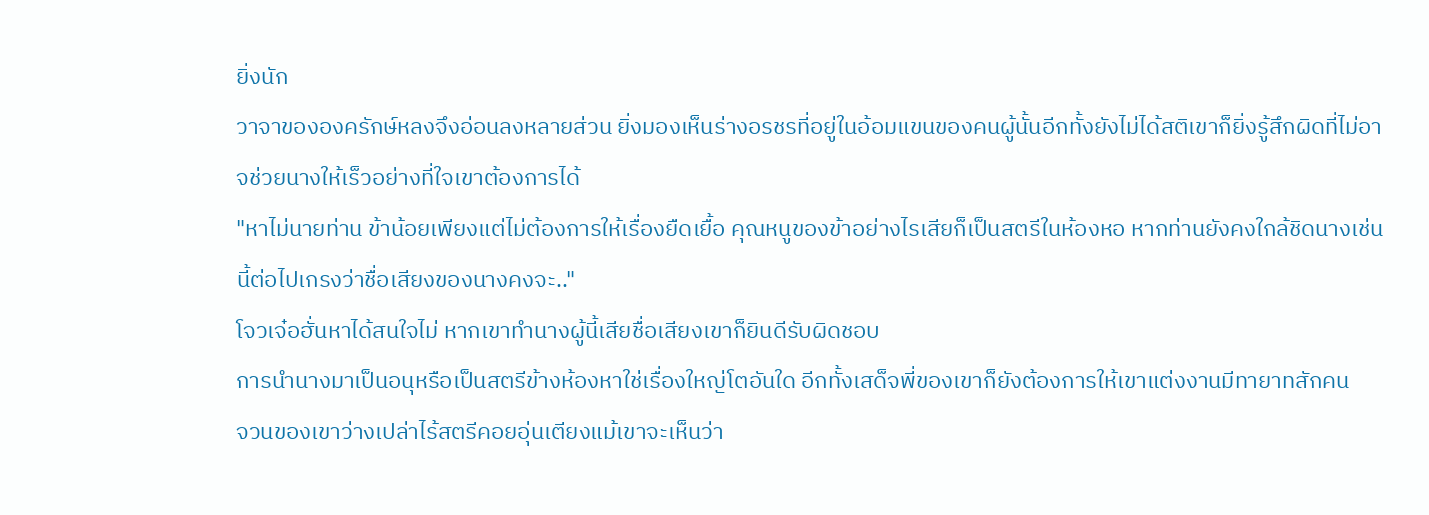ยิ่งนัก
วาจาขององครักษ์หลงจึงอ่อนลงหลายส่วน ยิ่งมองเห็นร่างอรชรที่อยู่ในอ้อมแขนของคนผู้นั้นอีกทั้งยังไม่ได้สติเขาก็ยิ่งรู้สึกผิดที่ไม่อาจช่วยนางให้เร็วอย่างที่ใจเขาต้องการได้
"หาไม่นายท่าน ข้าน้อยเพียงแต่ไม่ต้องการให้เรื่องยืดเยื้อ คุณหนูของข้าอย่างไรเสียก็เป็นสตรีในห้องหอ หากท่านยังคงใกล้ชิดนางเช่นนี้ต่อไปเกรงว่าชื่อเสียงของนางคงจะ.."
โจวเจ๋อฮั่นหาได้สนใจไม่ หากเขาทำนางผู้นี้เสียชื่อเสียงเขาก็ยินดีรับผิดชอบ
การนำนางมาเป็นอนุหรือเป็นสตรีข้างห้องหาใช่เรื่องใหญ่โตอันใด อีกทั้งเสด็จพี่ของเขาก็ยังต้องการให้เขาแต่งงานมีทายาทสักคน
จวนของเขาว่างเปล่าไร้สตรีคอยอุ่นเตียงแม้เขาจะเห็นว่า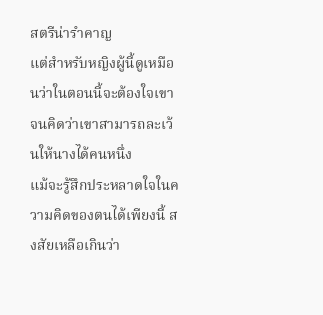สตรีน่ารำคาญ
แต่สำหรับหญิงผู้นี้ดูเหมือนว่าในตอนนี้จะต้องใจเขาจนคิดว่าเขาสามารถละเว้นให้นางได้คนหนึ่ง
แม้จะรู้สึกประหลาดใจในความคิดของตนได้เพียงนี้ สงสัยเหลือเกินว่า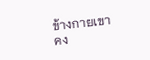ข้างกายเขาคง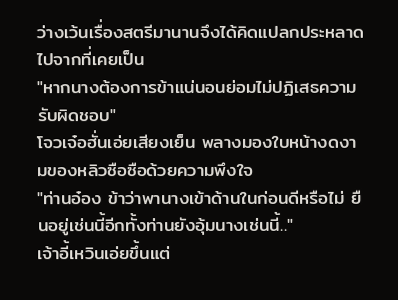ว่างเว้นเรื่องสตรีมานานจึงได้คิดแปลกประหลาดไปจากที่เคยเป็น
"หากนางต้องการข้าแน่นอนย่อมไม่ปฏิเสธความรับผิดชอบ"
โจวเจ๋อฮั่นเอ่ยเสียงเย็น พลางมองใบหน้างดงามของหลิวซือซือด้วยความพึงใจ
"ท่านอ๋อง ข้าว่าพานางเข้าด้านในก่อนดีหรือไม่ ยืนอยู่เช่นนี้อีกทั้งท่านยังอุ้มนางเช่นนี้.."
เจ้าอี้เหวินเอ่ยขึ้นแต่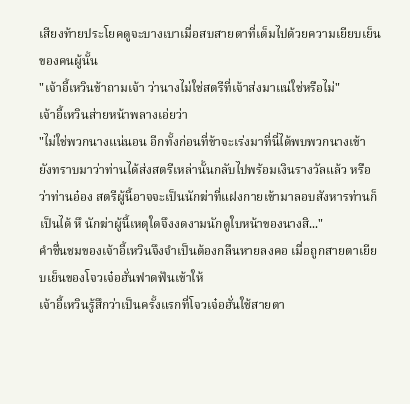เสียงท้ายประโยคดูจะบางเบาเมื่อสบสายตาที่เต็มไปด้วยความเยียบเย็นของคนผู้นั้น
"เจ้าอี้เหวินข้าถามเจ้า ว่านางไม่ใช่สตรีที่เจ้าส่งมาแน่ใช่หรือไม่"
เจ้าอี้เหวินส่ายหน้าพลางเอ่ยว่า
"ไม่ใช่พวกนางแน่นอน อีกทั้งก่อนที่ข้าจะเร่งมาที่นี่ได้พบพวกนางเข้า ยังทราบมาว่าท่านได้ส่งสตรีเหล่านั้นกลับไปพร้อมเงินรางวัลแล้ว หรือว่าท่านอ๋อง สตรีผู้นี้อาจจะเป็นนักฆ่าที่แฝงกายเข้ามาลอบสังหารท่านก็เป็นได้ หึ นักฆ่าผู้นี้เหตุใดจึงงดงามนักดูใบหน้าของนางสิ..."
คำชื่นชมของเจ้าอี้เหวินจึงจำเป็นต้องกลืนหายลงคอ เมื่อถูกสายตาเยียบเย็นของโจวเจ๋อฮั่นฟาดฟันเข้าให้
เจ้าอี้เหวินรู้สึกว่าเป็นครั้งแรกที่โจวเจ๋อฮั่นใช้สายตา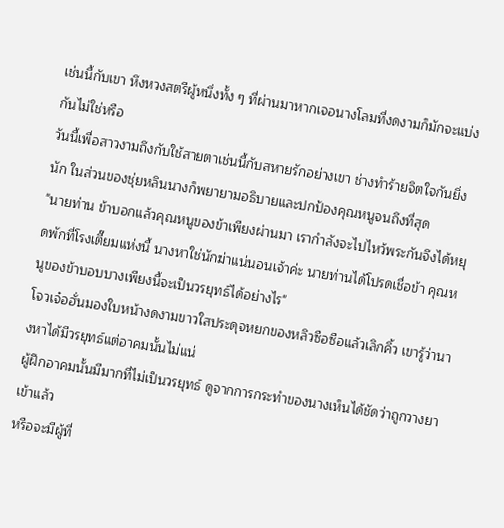เช่นนี้กับเขา หึงหวงสตรีผู้หนึ่งทั้ง ๆ ที่ผ่านมาหากเจอนางโลมที่งดงามก็มักจะแบ่งกันไม่ใช่หรือ
วันนี้เพื่อสาวงามถึงกับใช้สายตาเช่นนี้กับสหายรักอย่างเขา ช่างทำร้ายจิตใจกันยิ่งนัก ในส่วนของชุ่ยหลินนางก็พยายามอธิบายและปกป้องคุณหนูจนถึงที่สุด
"นายท่าน ข้าบอกแล้วคุณหนูของข้าเพียงผ่านมา เรากำลังจะไปไหว้พระกันจึงได้หยุดพักที่โรงเตี๊ยมแห่งนี้ นางหาใช่นักฆ่าแน่นอนเจ้าค่ะ นายท่านได้โปรดเชื่อข้า คุณหนูของข้าบอบบางเพียงนี้จะเป็นวรยุทธ์ได้อย่างไร"
โจวเจ๋อฮั่นมองใบหน้างดงามขาวใสประดุจหยกของหลิวซือซือแล้วเลิกคิ้ว เขารู้ว่านางหาได้มีวรยุทธ์แต่อาคมนั้นไม่แน่
ผู้ฝึกอาคมนั้นมีมากที่ไม่เป็นวรยุทธ์ ดูจากการกระทำของนางเห็นได้ชัดว่าถูกวางยาเข้าแล้ว
หรือจะมีผู้ที่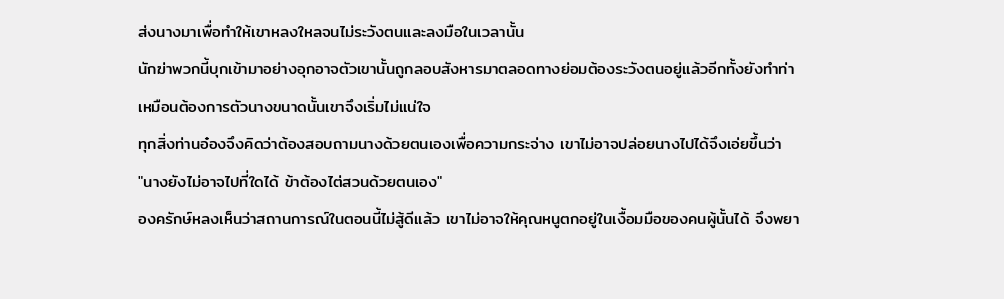ส่งนางมาเพื่อทำให้เขาหลงใหลจนไม่ระวังตนและลงมือในเวลานั้น
นักฆ่าพวกนี้บุกเข้ามาอย่างอุกอาจตัวเขานั้นถูกลอบสังหารมาตลอดทางย่อมต้องระวังตนอยู่แล้วอีกทั้งยังทำท่าเหมือนต้องการตัวนางขนาดนั้นเขาจึงเริ่มไม่แน่ใจ
ทุกสิ่งท่านอ๋องจึงคิดว่าต้องสอบถามนางด้วยตนเองเพื่อความกระจ่าง เขาไม่อาจปล่อยนางไปได้จึงเอ่ยขึ้นว่า
"นางยังไม่อาจไปที่ใดได้ ข้าต้องไต่สวนด้วยตนเอง"
องครักษ์หลงเห็นว่าสถานการณ์ในตอนนี้ไม่สู้ดีแล้ว เขาไม่อาจให้คุณหนูตกอยู่ในเงื้อมมือของคนผู้นั้นได้ จึงพยา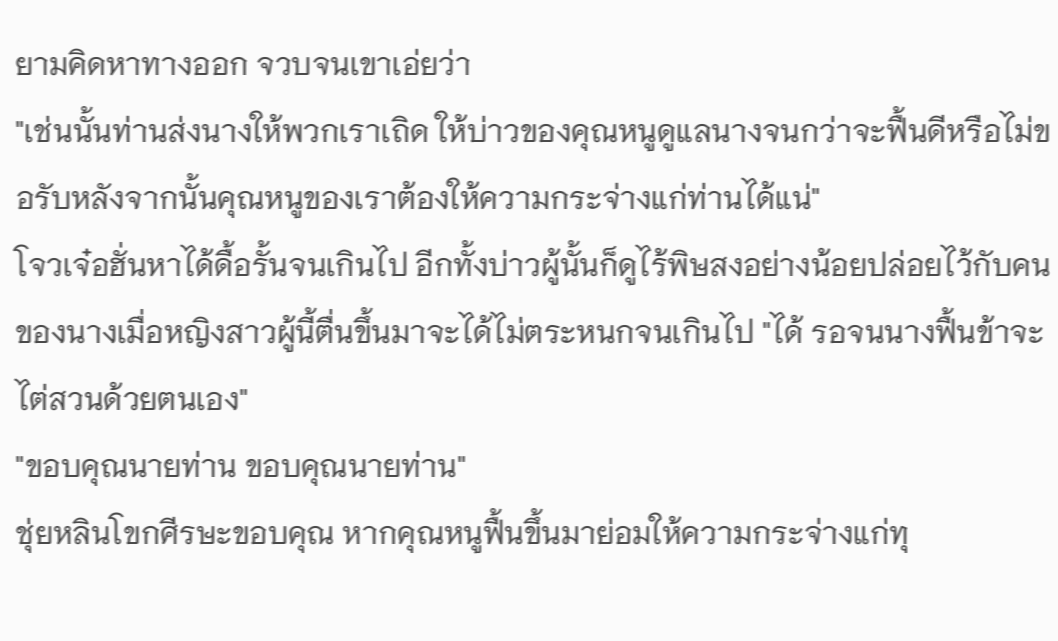ยามคิดหาทางออก จวบจนเขาเอ่ยว่า
"เช่นนั้นท่านส่งนางให้พวกเราเถิด ให้บ่าวของคุณหนูดูแลนางจนกว่าจะฟื้นดีหรือไม่ขอรับหลังจากนั้นคุณหนูของเราต้องให้ความกระจ่างแก่ท่านได้แน่"
โจวเจ๋อฮั่นหาได้ดื้อรั้นจนเกินไป อีกทั้งบ่าวผู้นั้นก็ดูไร้พิษสงอย่างน้อยปล่อยไว้กับคนของนางเมื่อหญิงสาวผู้นี้ตื่นขึ้นมาจะได้ไม่ตระหนกจนเกินไป "ได้ รอจนนางฟื้นข้าจะไต่สวนด้วยตนเอง"
"ขอบคุณนายท่าน ขอบคุณนายท่าน"
ชุ่ยหลินโขกศีรษะขอบคุณ หากคุณหนูฟื้นขึ้นมาย่อมให้ความกระจ่างแก่ทุ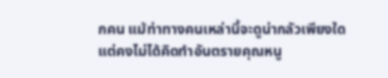กคน แม้ท่าทางคนเหล่านี้จะดูน่ากลัวเพียงใด แต่คงไม่ได้คิดทำอันตรายคุณหนู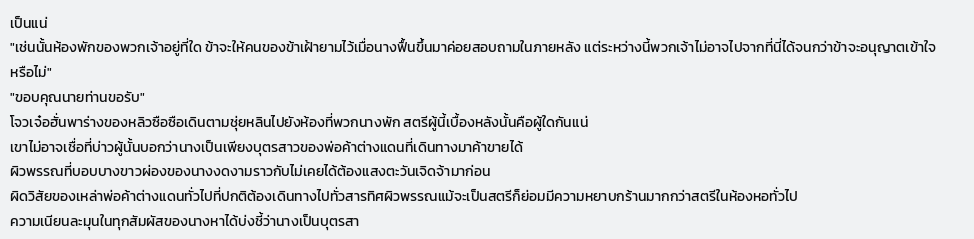เป็นแน่
"เช่นนั้นห้องพักของพวกเจ้าอยู่ที่ใด ข้าจะให้คนของข้าเฝ้ายามไว้เมื่อนางฟื้นขึ้นมาค่อยสอบถามในภายหลัง แต่ระหว่างนี้พวกเจ้าไม่อาจไปจากที่นี่ได้จนกว่าข้าจะอนุญาตเข้าใจหรือไม่"
"ขอบคุณนายท่านขอรับ"
โจวเจ๋อฮั่นพาร่างของหลิวซือซือเดินตามชุ่ยหลินไปยังห้องที่พวกนางพัก สตรีผู้นี้เบื้องหลังนั้นคือผู้ใดกันแน่
เขาไม่อาจเชื่อที่บ่าวผู้นั้นบอกว่านางเป็นเพียงบุตรสาวของพ่อค้าต่างแดนที่เดินทางมาค้าขายได้
ผิวพรรณที่บอบบางขาวผ่องของนางงดงามราวกับไม่เคยได้ต้องแสงตะวันเจิดจ้ามาก่อน
ผิดวิสัยของเหล่าพ่อค้าต่างแดนทั่วไปที่ปกติต้องเดินทางไปทั่วสารทิศผิวพรรณแม้จะเป็นสตรีก็ย่อมมีความหยาบกร้านมากกว่าสตรีในห้องหอทั่วไป
ความเนียนละมุนในทุกสัมผัสของนางหาได้บ่งชี้ว่านางเป็นบุตรสา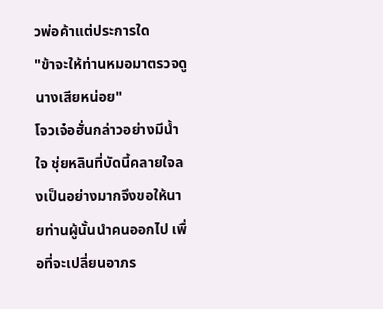วพ่อค้าแต่ประการใด
"ข้าจะให้ท่านหมอมาตรวจดูนางเสียหน่อย"
โจวเจ๋อฮั่นกล่าวอย่างมีน้ำใจ ชุ่ยหลินที่บัดนี้คลายใจลงเป็นอย่างมากจึงขอให้นายท่านผู้นั้นนำคนออกไป เพื่อที่จะเปลี่ยนอาภร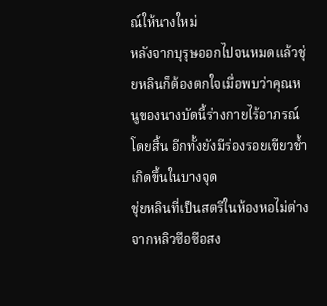ณ์ให้นางใหม่
หลังจากบุรุษออกไปจนหมดแล้วชุ่ยหลินก็ต้องตกใจเมื่อพบว่าคุณหนูของนางบัดนี้ร่างกายไร้อาภรณ์โดยสิ้น อีกทั้งยังมีร่องรอยเขียวช้ำเกิดขึ้นในบางจุด
ชุ่ยหลินที่เป็นสตรีในห้องหอไม่ต่างจากหลิวซือซือสง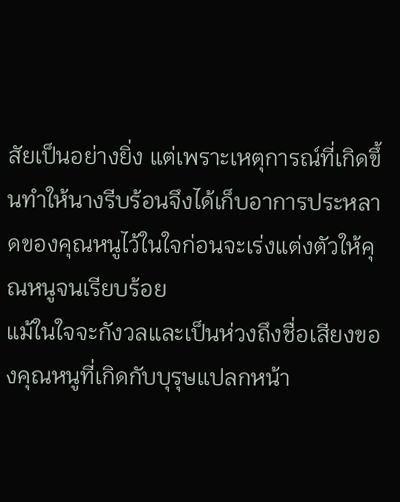สัยเป็นอย่างยิ่ง แต่เพราะเหตุการณ์ที่เกิดขึ้นทำให้นางรีบร้อนจึงได้เก็บอาการประหลาดของคุณหนูไว้ในใจก่อนจะเร่งแต่งตัวให้คุณหนูจนเรียบร้อย
แม้ในใจจะกังวลและเป็นห่วงถึงชื่อเสียงของคุณหนูที่เกิดกับบุรุษแปลกหน้า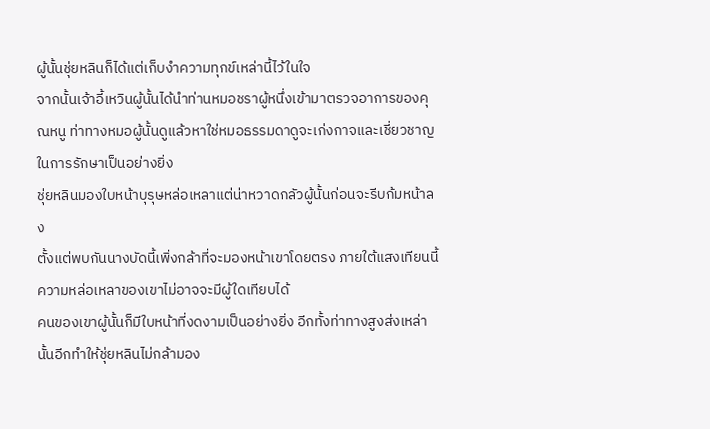ผู้นั้นชุ่ยหลินก็ได้แต่เก็บงำความทุกข์เหล่านี้ไว้ในใจ
จากนั้นเจ้าอี้เหวินผู้นั้นได้นำท่านหมอชราผู้หนึ่งเข้ามาตรวจอาการของคุณหนู ท่าทางหมอผู้นั้นดูแล้วหาใช่หมอธรรมดาดูจะเก่งกาจและเชี่ยวชาญในการรักษาเป็นอย่างยิ่ง
ชุ่ยหลินมองใบหน้าบุรุษหล่อเหลาแต่น่าหวาดกลัวผู้นั้นก่อนจะรีบก้มหน้าลง
ตั้งแต่พบกันนางบัดนี้เพิ่งกล้าที่จะมองหน้าเขาโดยตรง ภายใต้แสงเทียนนี้ความหล่อเหลาของเขาไม่อาจจะมีผู้ใดเทียบได้
คนของเขาผู้นั้นก็มีใบหน้าที่งดงามเป็นอย่างยิ่ง อีกทั้งท่าทางสูงส่งเหล่านั้นอีกทำให้ชุ่ยหลินไม่กล้ามอง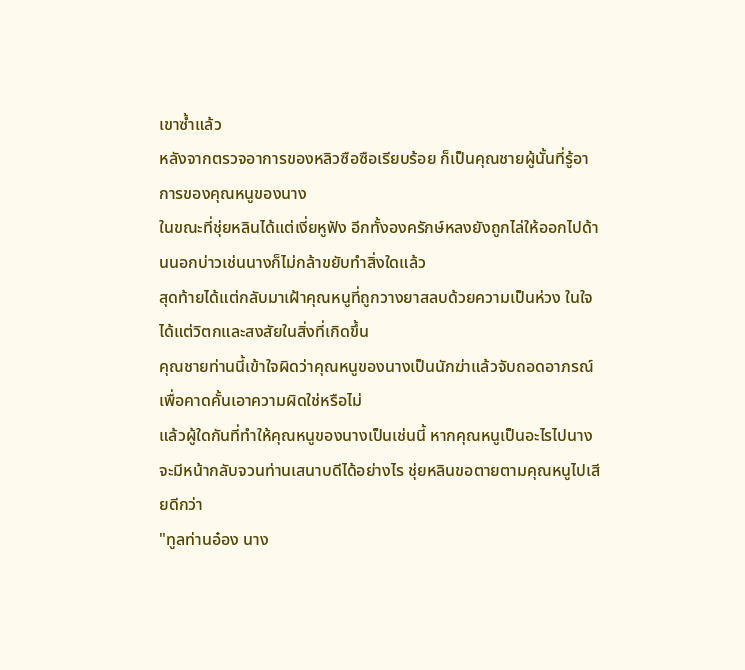เขาซ้ำแล้ว
หลังจากตรวจอาการของหลิวซือซือเรียบร้อย ก็เป็นคุณชายผู้นั้นที่รู้อาการของคุณหนูของนาง
ในขณะที่ชุ่ยหลินได้แต่เงี่ยหูฟัง อีกทั้งองครักษ์หลงยังถูกไล่ให้ออกไปด้านนอกบ่าวเช่นนางก็ไม่กล้าขยับทำสิ่งใดแล้ว
สุดท้ายได้แต่กลับมาเฝ้าคุณหนูที่ถูกวางยาสลบด้วยความเป็นห่วง ในใจได้แต่วิตกและสงสัยในสิ่งที่เกิดขึ้น
คุณชายท่านนี้เข้าใจผิดว่าคุณหนูของนางเป็นนักฆ่าแล้วจับถอดอาภรณ์เพื่อคาดคั้นเอาความผิดใช่หรือไม่
แล้วผู้ใดกันที่ทำให้คุณหนูของนางเป็นเช่นนี้ หากคุณหนูเป็นอะไรไปนางจะมีหน้ากลับจวนท่านเสนาบดีได้อย่างไร ชุ่ยหลินขอตายตามคุณหนูไปเสียดีกว่า
"ทูลท่านอ๋อง นาง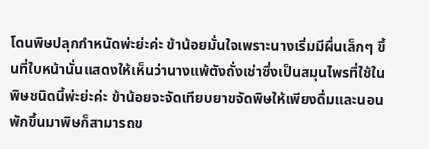โดนพิษปลุกกำหนัดพ่ะย่ะค่ะ ข้าน้อยมั่นใจเพราะนางเริ่มมีผื่นเล็กๆ ขึ้นที่ใบหน้านั่นแสดงให้เห็นว่านางแพ้ตังถั่งเช่าซึ่งเป็นสมุนไพรที่ใช้ในพิษชนิดนี้พ่ะย่ะค่ะ ข้าน้อยจะจัดเทียบยาขจัดพิษให้เพียงดื่มและนอนพักขึ้นมาพิษก็สามารถข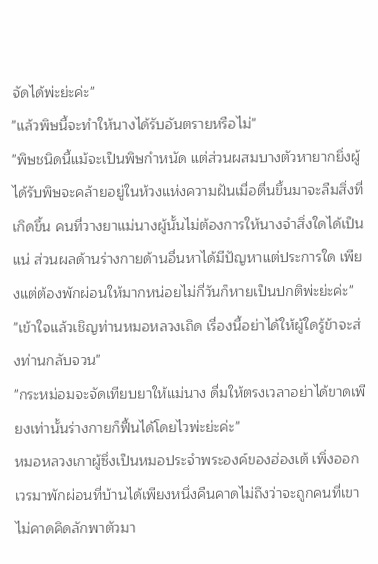จัดได้พ่ะย่ะค่ะ"
"แล้วพิษนี้จะทำให้นางได้รับอันตรายหรือไม่"
"พิษชนิดนี้แม้จะเป็นพิษกำหนัด แต่ส่วนผสมบางตัวหายากยิ่งผู้ได้รับพิษจะคล้ายอยู่ในห้วงแห่งความฝันเมื่อตื่นขึ้นมาจะลืมสิ่งที่เกิดขึ้น คนที่วางยาแม่นางผู้นั้นไม่ต้องการให้นางจำสิ่งใดได้เป็นแน่ ส่วนผลด้านร่างกายด้านอื่นหาได้มีปัญหาแต่ประการใด เพียงแต่ต้องพักผ่อนให้มากหน่อยไม่กี่วันก็หายเป็นปกติพ่ะย่ะค่ะ"
"เข้าใจแล้วเชิญท่านหมอหลวงเถิด เรื่องนี้อย่าได้ให้ผู้ใดรู้ข้าจะส่งท่านกลับจวน"
"กระหม่อมจะจัดเทียบยาให้แม่นาง ดื่มให้ตรงเวลาอย่าได้ขาดเพียงเท่านั้นร่างกายก็ฟื้นได้โดยไวพ่ะย่ะค่ะ"
หมอหลวงเกาผู้ซึ่งเป็นหมอประจำพระองค์ของฮ่องเต้ เพิ่งออกเวรมาพักผ่อนที่บ้านได้เพียงหนึ่งคืนคาดไม่ถึงว่าจะถูกคนที่เขาไม่คาดคิดลักพาตัวมา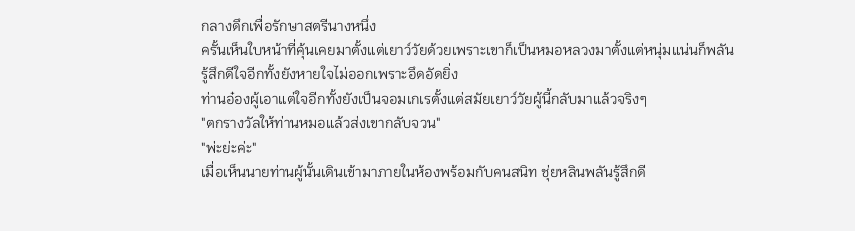กลางดึกเพื่อรักษาสตรีนางหนึ่ง
ครั้นเห็นใบหน้าที่คุ้นเคยมาตั้งแต่เยาว์วัยด้วยเพราะเขาก็เป็นหมอหลวงมาตั้งแต่หนุ่มแน่นก็พลันรู้สึกดีใจอีกทั้งยังหายใจไม่ออกเพราะอึดอัดยิ่ง
ท่านอ๋องผู้เอาแต่ใจอีกทั้งยังเป็นจอมเกเรตั้งแต่สมัยเยาว์วัยผู้นี้กลับมาแล้วจริงๆ
"ตกรางวัลให้ท่านหมอแล้วส่งเขากลับจวน"
"พ่ะย่ะค่ะ"
เมื่อเห็นนายท่านผู้นั้นเดินเข้ามาภายในห้องพร้อมกับคนสนิท ชุ่ยหลินพลันรู้สึกดี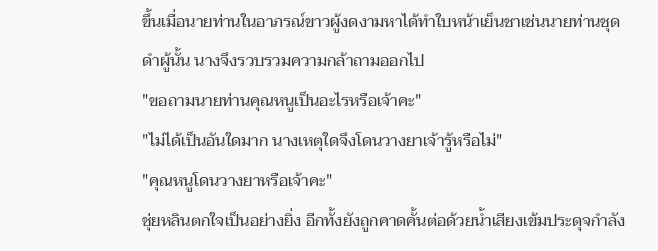ขึ้นเมื่อนายท่านในอาภรณ์ขาวผู้งดงามหาได้ทำใบหน้าเย็นชาเช่นนายท่านชุดดำผู้นั้น นางจึงรวบรวมความกล้าถามออกไป
"ขอถามนายท่านคุณหนูเป็นอะไรหรือเจ้าคะ"
"ไม่ได้เป็นอันใดมาก นางเหตุใดจึงโดนวางยาเจ้ารู้หรือไม่"
"คุณหนูโดนวางยาหรือเจ้าคะ"
ชุ่ยหลินตกใจเป็นอย่างยิ่ง อีกทั้งยังถูกคาดคั้นต่อด้วยน้ำเสียงเข้มประดุจกำลัง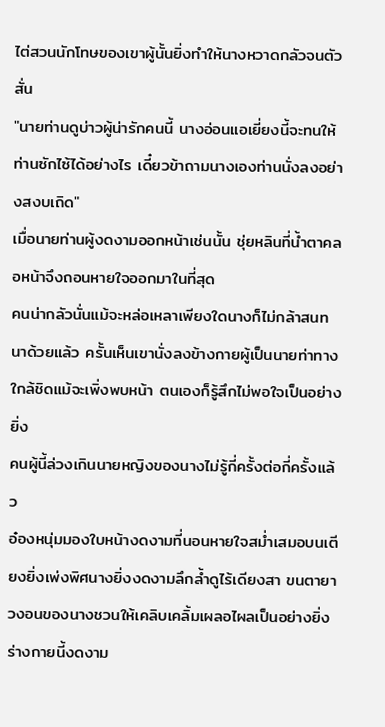ไต่สวนนักโทษของเขาผู้นั้นยิ่งทำให้นางหวาดกลัวจนตัวสั่น
"นายท่านดูบ่าวผู้น่ารักคนนี้ นางอ่อนแอเยี่ยงนี้จะทนให้ท่านซักไซ้ได้อย่างไร เดี๋ยวข้าถามนางเองท่านนั่งลงอย่างสงบเถิด"
เมื่อนายท่านผู้งดงามออกหน้าเช่นนั้น ชุ่ยหลินที่น้ำตาคลอหน้าจึงถอนหายใจออกมาในที่สุด
คนน่ากลัวนั่นแม้จะหล่อเหลาเพียงใดนางก็ไม่กล้าสนทนาด้วยแล้ว ครั้นเห็นเขานั่งลงข้างกายผู้เป็นนายท่าทางใกล้ชิดแม้จะเพิ่งพบหน้า ตนเองก็รู้สึกไม่พอใจเป็นอย่างยิ่ง
คนผู้นี้ล่วงเกินนายหญิงของนางไม่รู้กี่ครั้งต่อกี่ครั้งแล้ว
อ๋องหนุ่มมองใบหน้างดงามที่นอนหายใจสม่ำเสมอบนเตียงยิ่งเพ่งพิศนางยิ่งงดงามลึกล้ำดูไร้เดียงสา ขนตายาวงอนของนางชวนให้เคลิบเคลิ้มเผลอไผลเป็นอย่างยิ่ง
ร่างกายนี้งดงาม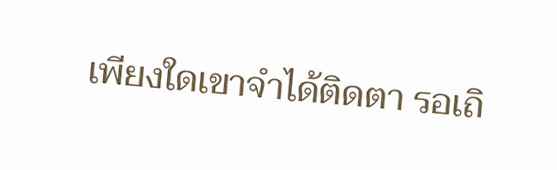เพียงใดเขาจำได้ติดตา รอเถิ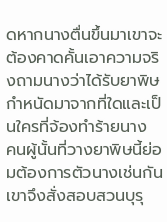ดหากนางตื่นขึ้นมาเขาจะต้องคาดคั้นเอาความจริงถามนางว่าได้รับยาพิษกำหนัดมาจากที่ใดและเป็นใครที่จ้องทำร้ายนาง
คนผู้นั้นที่วางยาพิษนี้ย่อมต้องการตัวนางเช่นกัน เขาจึงสั่งสอบสวนบุรุ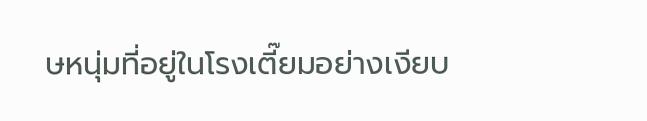ษหนุ่มที่อยู่ในโรงเตี๊ยมอย่างเงียบ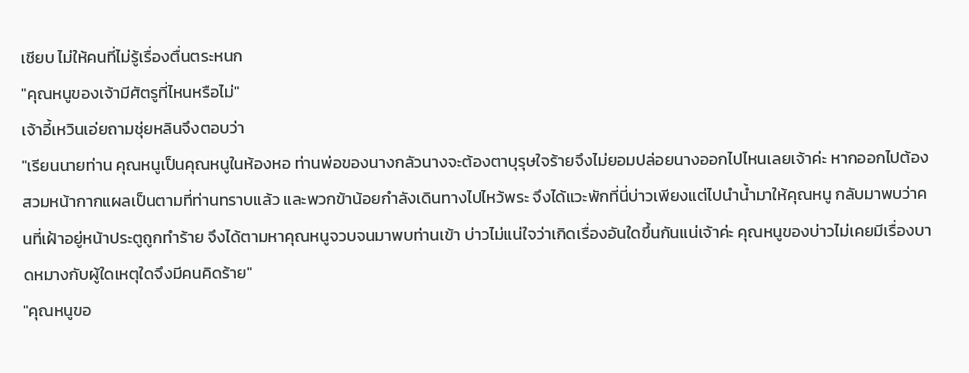เชียบ ไม่ให้คนที่ไม่รู้เรื่องตื่นตระหนก
"คุณหนูของเจ้ามีศัตรูที่ไหนหรือไม่"
เจ้าอี้เหวินเอ่ยถามชุ่ยหลินจึงตอบว่า
"เรียนนายท่าน คุณหนูเป็นคุณหนูในห้องหอ ท่านพ่อของนางกลัวนางจะต้องตาบุรุษใจร้ายจึงไม่ยอมปล่อยนางออกไปไหนเลยเจ้าค่ะ หากออกไปต้องสวมหน้ากากแผลเป็นตามที่ท่านทราบแล้ว และพวกข้าน้อยกำลังเดินทางไปไหว้พระ จึงได้แวะพักที่นี่บ่าวเพียงแต่ไปนำน้ำมาให้คุณหนู กลับมาพบว่าคนที่เฝ้าอยู่หน้าประตูถูกทำร้าย จึงได้ตามหาคุณหนูจวบจนมาพบท่านเข้า บ่าวไม่แน่ใจว่าเกิดเรื่องอันใดขึ้นกันแน่เจ้าค่ะ คุณหนูของบ่าวไม่เคยมีเรื่องบาดหมางกับผู้ใดเหตุใดจึงมีคนคิดร้าย"
"คุณหนูขอ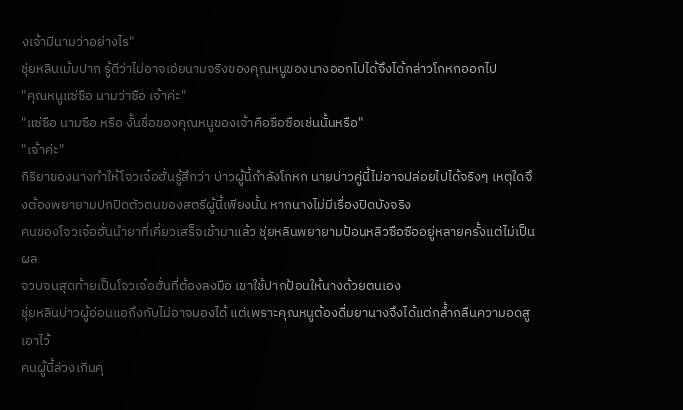งเจ้ามีนามว่าอย่างไร"
ชุ่ยหลินเม้มปาก รู้ดีว่าไม่อาจเอ่ยนามจริงของคุณหนูของนางออกไปได้จึงได้กล่าวโกหกออกไป
"คุณหนูแซ่ซือ นามว่าซือ เจ้าค่ะ"
"แซ่ซือ นามซือ หรือ งั้นชื่อของคุณหนูของเจ้าคือซือซือเช่นนั้นหรือ"
"เจ้าค่ะ"
กิริยาของนางทำให้โจวเจ๋อฮั่นรู้สึกว่า บ่าวผู้นี้กำลังโกหก นายบ่าวคู่นี้ไม่อาจปล่อยไปได้จริงๆ เหตุใดจึงต้องพยายามปกปิดตัวตนของสตรีผู้นี้เพียงนั้น หากนางไม่มีเรื่องปิดบังจริง
คนของโจวเจ๋อฮั่นนำยาที่เคี่ยวเสร็จเข้ามาแล้ว ชุ่ยหลินพยายามป้อนหลิวซือซืออยู่หลายครั้งแต่ไม่เป็นผล
จวบจนสุดท้ายเป็นโจวเจ๋อฮั่นที่ต้องลงมือ เขาใช้ปากป้อนให้นางด้วยตนเอง
ชุ่ยหลินบ่าวผู้อ่อนแอถึงกับไม่อาจมองได้ แต่เพราะคุณหนูต้องดื่มยานางจึงได้แต่กล้ำกลืนความอดสูเอาไว้
คนผู้นี้ล่วงเกินคุ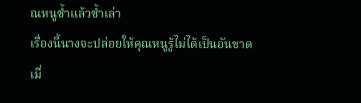ณหนูซ้ำแล้วซ้ำเล่า
เรื่องนี้นางจะปล่อยให้คุณหนูรู้ไม่ได้เป็นอันขาด
เมื่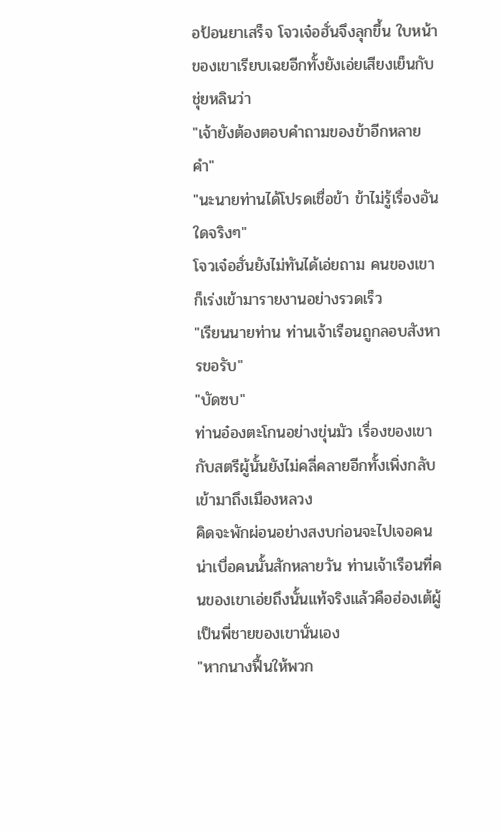อป้อนยาเสร็จ โจวเจ๋อฮั่นจึงลุกขึ้น ใบหน้าของเขาเรียบเฉยอีกทั้งยังเอ่ยเสียงเย็นกับชุ่ยหลินว่า
"เจ้ายังต้องตอบคำถามของข้าอีกหลายคำ"
"นะนายท่านได้โปรดเชื่อข้า ข้าไม่รู้เรื่องอันใดจริงๆ"
โจวเจ๋อฮั่นยังไม่ทันได้เอ่ยถาม คนของเขาก็เร่งเข้ามารายงานอย่างรวดเร็ว
"เรียนนายท่าน ท่านเจ้าเรือนถูกลอบสังหารขอรับ"
"บัดซบ"
ท่านอ๋องตะโกนอย่างขุ่นมัว เรื่องของเขากับสตรีผู้นั้นยังไม่คลี่คลายอีกทั้งเพิ่งกลับเข้ามาถึงเมืองหลวง
คิดจะพักผ่อนอย่างสงบก่อนจะไปเจอคนน่าเบื่อคนนั้นสักหลายวัน ท่านเจ้าเรือนที่คนของเขาเอ่ยถึงนั้นแท้จริงแล้วคือฮ่องเต้ผู้เป็นพี่ชายของเขานั่นเอง
"หากนางฟื้นให้พวก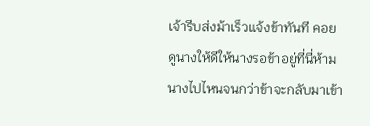เจ้ารีบส่งม้าเร็วแจ้งข้าทันที คอยดูนางให้ดีให้นางรอข้าอยู่ที่นี่ห้ามนางไปไหนจนกว่าข้าจะกลับมาเข้า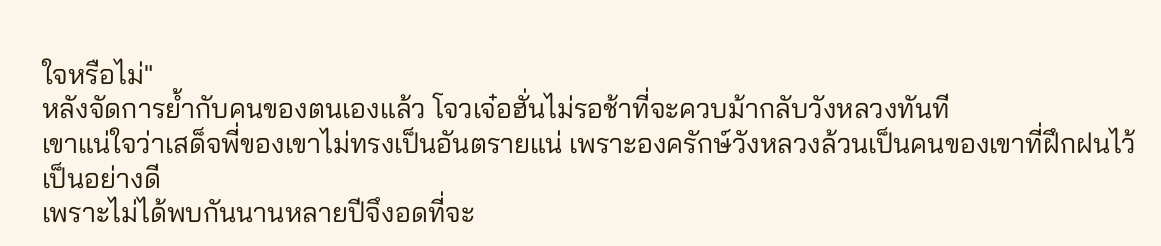ใจหรือไม่"
หลังจัดการย้ำกับคนของตนเองแล้ว โจวเจ๋อฮั่นไม่รอช้าที่จะควบม้ากลับวังหลวงทันที
เขาแน่ใจว่าเสด็จพี่ของเขาไม่ทรงเป็นอันตรายแน่ เพราะองครักษ์วังหลวงล้วนเป็นคนของเขาที่ฝึกฝนไว้เป็นอย่างดี
เพราะไม่ได้พบกันนานหลายปีจึงอดที่จะ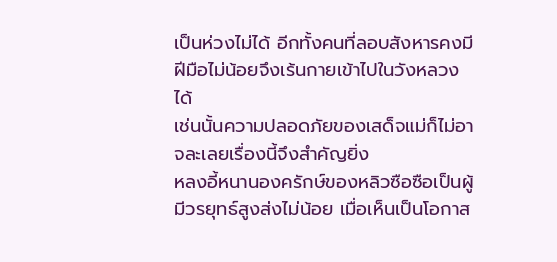เป็นห่วงไม่ได้ อีกทั้งคนที่ลอบสังหารคงมีฝีมือไม่น้อยจึงเร้นกายเข้าไปในวังหลวงได้
เช่นนั้นความปลอดภัยของเสด็จแม่ก็ไม่อาจละเลยเรื่องนี้จึงสำคัญยิ่ง
หลงอี้หนานองครักษ์ของหลิวซือซือเป็นผู้มีวรยุทธ์สูงส่งไม่น้อย เมื่อเห็นเป็นโอกาส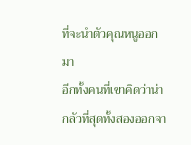ที่จะนำตัวคุณหนูออกมา
อีกทั้งคนที่เขาคิดว่าน่ากลัวที่สุดทั้งสองออกจา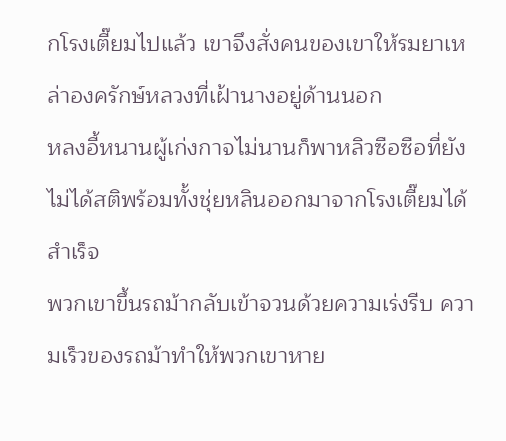กโรงเตี๊ยมไปแล้ว เขาจึงสั่งคนของเขาให้รมยาเหล่าองครักษ์หลวงที่เฝ้านางอยู่ด้านนอก
หลงอี้หนานผู้เก่งกาจไม่นานก็พาหลิวซือซือที่ยังไม่ได้สติพร้อมทั้งชุ่ยหลินออกมาจากโรงเตี๊ยมได้สำเร็จ
พวกเขาขึ้นรถม้ากลับเข้าจวนด้วยความเร่งรีบ ความเร็วของรถม้าทำให้พวกเขาหาย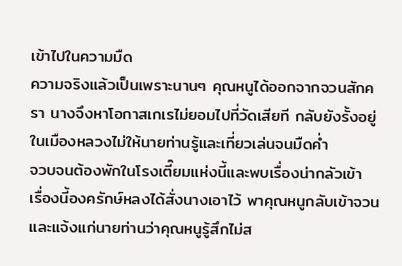เข้าไปในความมืด
ความจริงแล้วเป็นเพราะนานๆ คุณหนูได้ออกจากจวนสักครา นางจึงหาโอกาสเกเรไม่ยอมไปที่วัดเสียที กลับยังรั้งอยู่ในเมืองหลวงไม่ให้นายท่านรู้และเที่ยวเล่นจนมืดค่ำ
จวบจนต้องพักในโรงเตี๊ยมแห่งนี้และพบเรื่องน่ากลัวเข้า
เรื่องนี้องครักษ์หลงได้สั่งนางเอาไว้ พาคุณหนูกลับเข้าจวนและแจ้งแก่นายท่านว่าคุณหนูรู้สึกไม่ส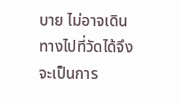บาย ไม่อาจเดินทางไปที่วัดได้จึงจะเป็นการ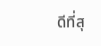ดีที่สุ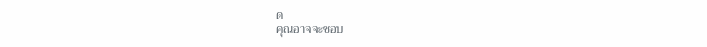ด
คุณอาจจะชอบ